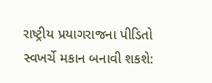રાષ્ટ્રીય પ્રયાગરાજના પીડિતો સ્વખર્ચે મકાન બનાવી શકશે: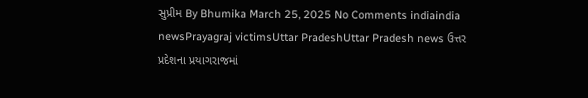સુપ્રીમ By Bhumika March 25, 2025 No Comments indiaindia newsPrayagraj victimsUttar PradeshUttar Pradesh news ઉત્તર પ્રદેશના પ્રયાગરાજમાં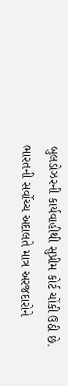બુલડોઝરની કાર્યવાહીથી સુપ્રીમ કોર્ટ ચોંકી ઉઠી છે. ભારતની સર્વોચ્ચ અદાલતે માત્ર અરજદારોને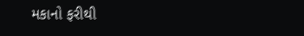મકાનો ફરીથી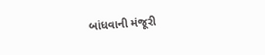બાંધવાની મંજૂરી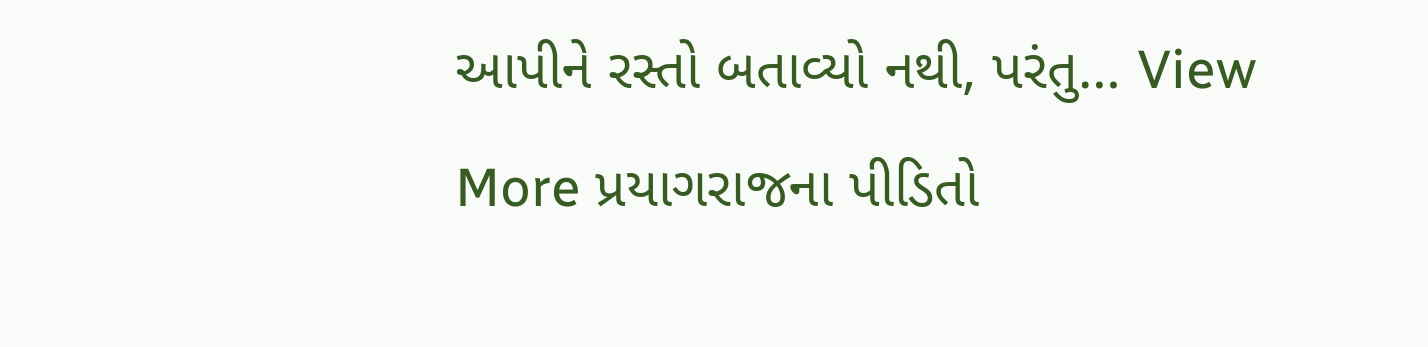આપીને રસ્તો બતાવ્યો નથી, પરંતુ… View More પ્રયાગરાજના પીડિતો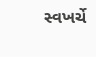સ્વખર્ચે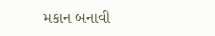મકાન બનાવી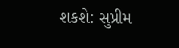શકશે: સુપ્રીમ